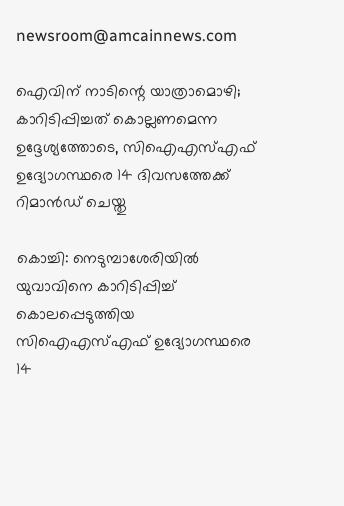newsroom@amcainnews.com

ഐവിന് നാടിന്റെ യാത്രാമൊഴി; കാറിടിപ്പിച്ചത് കൊല്ലണമെന്ന ഉദ്ദേശ്യത്തോടെ, സിഐഎസ്എഫ് ഉദ്യോഗസ്ഥരെ 14 ദിവസത്തേക്ക് റിമാൻഡ് ചെയ്തു

കൊച്ചി: നെടുമ്പാശേരിയിൽ യുവാവിനെ കാറിടിപ്പിച്ച് കൊലപ്പെടുത്തിയ സിഐഎസ്എഫ് ഉദ്യോഗസ്ഥരെ 14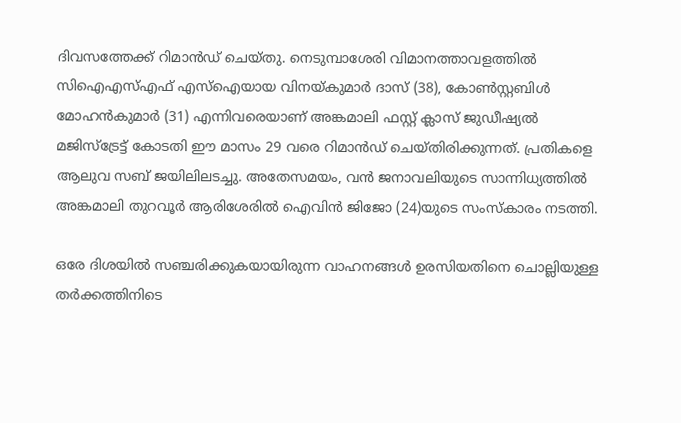ദിവസത്തേക്ക് റിമാൻഡ് ചെയ്തു. നെടുമ്പാശേരി വിമാനത്താവളത്തിൽ സിഐഎസ്എഫ് എസ്ഐയായ വിനയ്കുമാർ ദാസ്‌ (38), കോൺസ്റ്റബിൾ മോഹൻകുമാർ (31) എന്നിവരെയാണ് അങ്കമാലി ഫസ്റ്റ് ക്ലാസ് ജുഡീഷ്യൽ മജിസ്ട്രേട്ട് കോടതി ഈ മാസം 29 വരെ റിമാൻഡ് ചെയ്തിരിക്കുന്നത്. പ്രതികളെ ആലുവ സബ് ജയിലിലടച്ചു. അതേസമയം, വൻ ജനാവലിയുടെ സാന്നിധ്യത്തിൽ അങ്കമാലി തുറവൂർ ആരിശേരിൽ ഐവിൻ ജിജോ (24)യുടെ സംസ്കാരം നടത്തി.

ഒരേ ദിശയിൽ സഞ്ചരിക്കുകയായിരുന്ന വാഹനങ്ങൾ ഉരസിയതിനെ ചൊല്ലിയുള്ള തർക്കത്തിനിടെ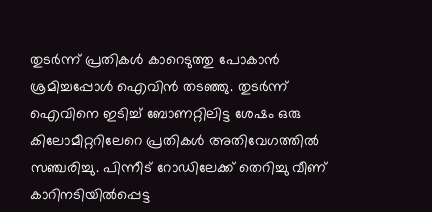തുടർന്ന് പ്രതികൾ കാറെടുത്തു പോകാൻ ശ്രമിച്ചപ്പോൾ ഐവിൻ തടഞ്ഞു. തുടർന്ന് ഐവിനെ ഇടിച്ച് ബോണറ്റിലിട്ട ശേഷം ഒരു കിലോമീറ്ററിലേറെ പ്രതികൾ അതിവേഗത്തിൽ സഞ്ചരിച്ചു. പിന്നീട് റോഡിലേക്ക് തെറിച്ചു വീണ് കാറിനടിയിൽപ്പെട്ട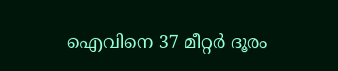ഐവിനെ 37 മീറ്റർ ദൂരം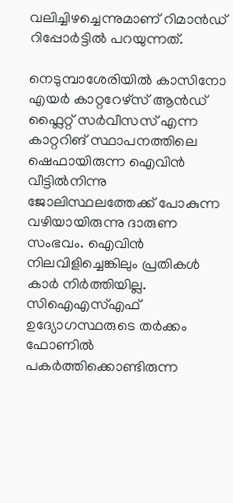വലിച്ചിഴച്ചെന്നുമാണ് റിമാൻഡ് റിപ്പോർട്ടിൽ പറയുന്നത്.

നെടുമ്പാശേരിയിൽ കാസിനോ എയർ കാറ്ററേഴ്‌സ്‌ ആൻഡ്‌ ഫ്ലൈറ്റ്‌ സർവീസസ്‌ എന്ന കാറ്ററിങ്‌ സ്ഥാപനത്തിലെ ഷെഫായിരുന്ന ഐവിൻ വീട്ടിൽനിന്നു ജോലിസ്ഥലത്തേക്ക്‌ പോകുന്ന വഴിയായിരുന്നു ദാരുണ സംഭവം. ഐവിൻ നിലവിളിച്ചെങ്കിലും പ്രതികൾ കാർ നിർത്തിയില്ല. സിഐഎസ്എഫ് ഉദ്യോഗസ്ഥരുടെ തർക്കം ഫോണിൽ പകർത്തിക്കൊണ്ടിരുന്ന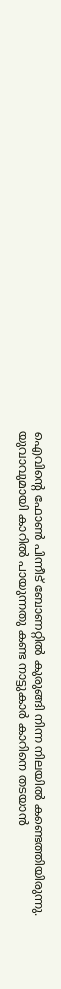ഐവിന്റെ ഫോൺ പിന്നീട് ബോണറ്റിൽ കുരുങ്ങി നിന്ന നിലയിൽ കണ്ടെത്തിയിരുന്നു. യുവാവുമായി കാറിൽ പായുന്നതു കണ്ട നാട്ടുകാർ കാറിനെ തടയാൻ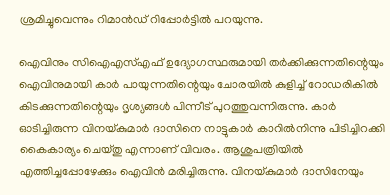ശ്രമിച്ചുവെന്നും റിമാൻഡ് റിപ്പോർട്ടിൽ പറയുന്നു.

ഐവിനും സിഐഎസ്എഫ് ഉദ്യോഗസ്ഥരുമായി തർക്കിക്കുന്നതിന്റെയും ഐവിനുമായി കാർ പായുന്നതിന്റെയും ചോരയിൽ കുളിച്ച് റോഡരികിൽ കിടക്കുന്നതിന്റെയും ദൃശ്യങ്ങൾ പിന്നീട് പുറത്തുവന്നിരുന്നു. കാർ ഓടിച്ചിരുന്ന വിനയ്കുമാർ ദാസിനെ നാട്ടുകാർ കാറിൽനിന്നു പിടിച്ചിറക്കി കൈകാര്യം ചെയ്തു എന്നാണ് വിവരം. ആശുപത്രിയിൽ എത്തിച്ചപ്പോഴേക്കും ഐവിൻ മരിച്ചിരുന്നു. വിനയ്കുമാർ ദാസിനേയും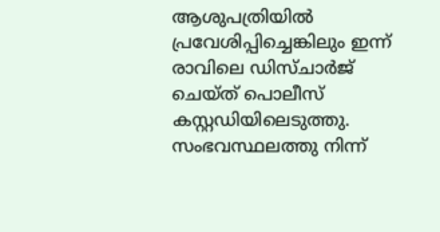ആശുപത്രിയിൽ പ്രവേശിപ്പിച്ചെങ്കിലും ഇന്ന് രാവിലെ ഡിസ്ചാർജ് ചെയ്ത് പൊലീസ് കസ്റ്റഡിയിലെടുത്തു. സംഭവസ്ഥലത്തു നിന്ന്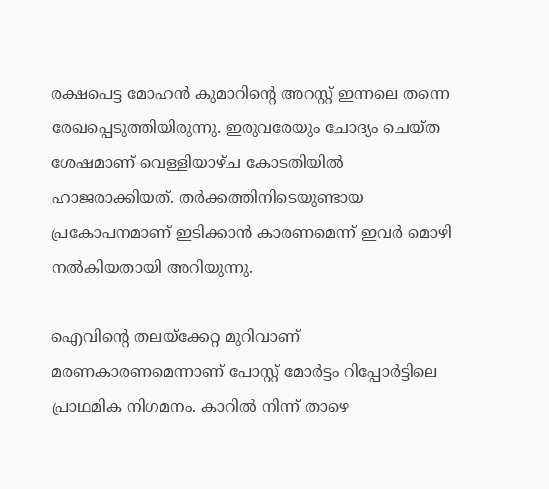രക്ഷപെട്ട മോഹൻ കുമാറിന്റെ അറസ്റ്റ് ഇന്നലെ തന്നെ രേഖപ്പെടുത്തിയിരുന്നു. ഇരുവരേയും ചോദ്യം ചെയ്ത ശേഷമാണ് വെള്ളിയാഴ്ച കോടതിയിൽ ഹാജരാക്കിയത്. തർക്കത്തിനിടെയുണ്ടായ പ്രകോപനമാണ് ഇടിക്കാൻ കാരണമെന്ന് ഇവർ മൊഴി നൽകിയതായി അറിയുന്നു.

ഐവിന്റെ തലയ്ക്കേറ്റ മുറിവാണ് മരണകാരണമെന്നാണ് പോസ്റ്റ് മോർട്ടം റിപ്പോർട്ടിലെ പ്രാഥമിക നിഗമനം. കാറിൽ നിന്ന് താഴെ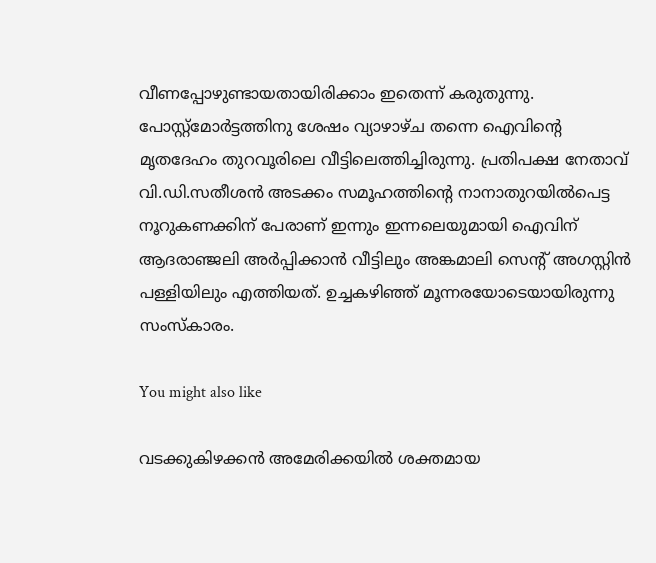വീണപ്പോഴുണ്ടായതായിരിക്കാം ഇതെന്ന് കരുതുന്നു. പോസ്റ്റ്മോർട്ടത്തിനു ശേഷം വ്യാഴാഴ്ച തന്നെ ഐവിന്റെ മൃതദേഹം തുറവൂരിലെ വീട്ടിലെത്തിച്ചിരുന്നു. പ്രതിപക്ഷ നേതാവ് വി.ഡി.സതീശൻ അടക്കം സമൂഹത്തിന്റെ നാനാതുറയിൽപെട്ട നൂറുകണക്കിന് പേരാണ് ഇന്നും ഇന്നലെയുമായി ഐവിന് ആദരാഞ്ജലി അർപ്പിക്കാൻ വീട്ടിലും അങ്കമാലി സെന്റ് അഗസ്റ്റിൻ പള്ളിയിലും എത്തിയത്. ഉച്ചകഴിഞ്ഞ് മൂന്നരയോടെയായിരുന്നു സംസ്കാരം.

You might also like

വടക്കുകിഴക്കന്‍ അമേരിക്കയില്‍ ശക്തമായ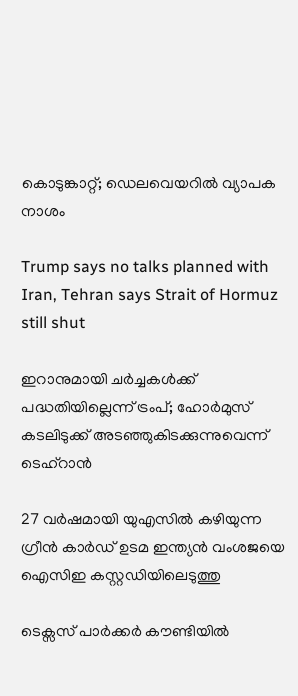കൊടുങ്കാറ്റ്; ഡെലവെയറില്‍ വ്യാപക നാശം

Trump says no talks planned with Iran, Tehran says Strait of Hormuz still shut

ഇറാനുമായി ചർച്ചകൾക്ക് പദ്ധതിയില്ലെന്ന് ട്രംപ്; ഹോർമുസ് കടലിടുക്ക് അടഞ്ഞുകിടക്കുന്നുവെന്ന് ടെഹ്റാൻ

27 വര്‍ഷമായി യുഎസിൽ കഴിയുന്ന ഗ്രീന്‍ കാര്‍ഡ് ഉടമ ഇന്ത്യന്‍ വംശജയെ ഐസിഇ കസ്റ്റഡിയിലെടുത്തു

ടെക്സസ് പാർക്കർ കൗണ്ടിയിൽ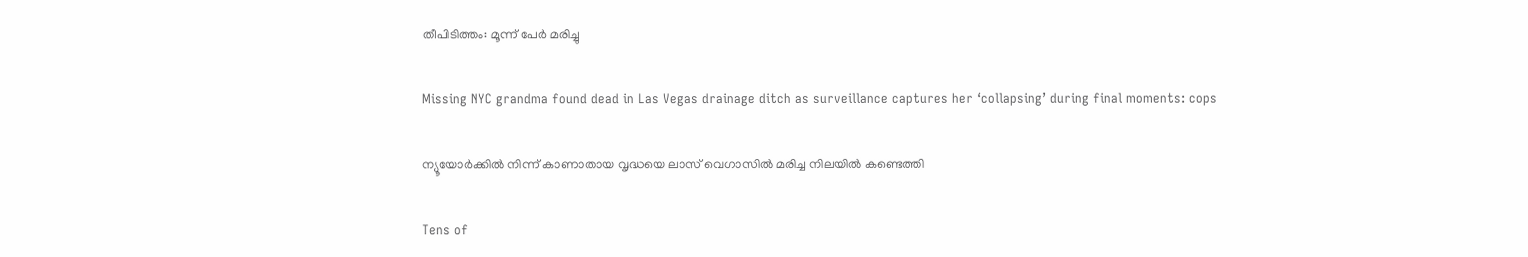തീപിടിത്തം: മൂന്ന് പേർ മരിച്ചു

Missing NYC grandma found dead in Las Vegas drainage ditch as surveillance captures her ‘collapsing’ during final moments: cops

ന്യൂയോർക്കിൽ നിന്ന് കാണാതായ വൃദ്ധയെ ലാസ് വെഗാസിൽ മരിച്ച നിലയിൽ കണ്ടെത്തി

Tens of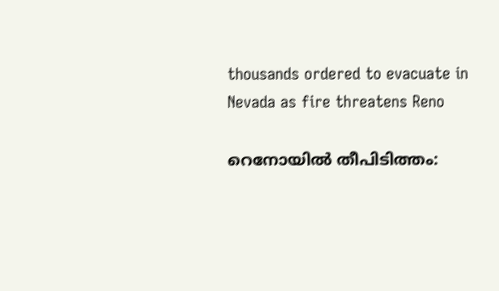thousands ordered to evacuate in Nevada as fire threatens Reno

റെനോയിൽ തീപിടിത്തം: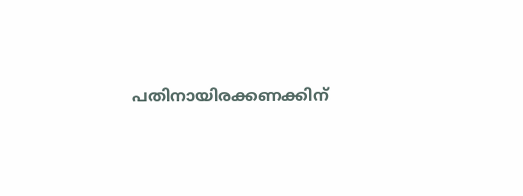പതിനായിരക്കണക്കിന്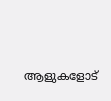ആളുകളോട്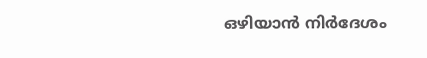ഒഴിയാൻ നിർദേശം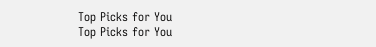Top Picks for You
Top Picks for You